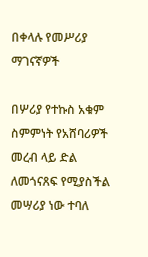በቀላሉ የመሥሪያ ማገናኛዎች

በሦሪያ የተኩስ አቁም ስምምነት የአሸባሪዎች መረብ ላይ ድል ለመጎናጸፍ የሚያስችል መሣሪያ ነው ተባለ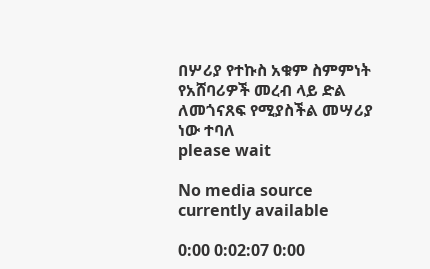በሦሪያ የተኩስ አቁም ስምምነት የአሸባሪዎች መረብ ላይ ድል ለመጎናጸፍ የሚያስችል መሣሪያ ነው ተባለ
please wait

No media source currently available

0:00 0:02:07 0:00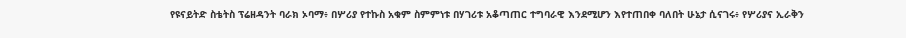የዩናይትድ ስቴትስ ፕሬዘዳንት ባራክ ኦባማ፥ በሦሪያ የተኩስ አቁም ስምምነቱ በሃገሪቱ አቆጣጠር ተግባራዊ እንደሚሆን እየተጠበቀ ባለበት ሁኔታ ሲናገሩ፥ የሦሪያና ኢራቅን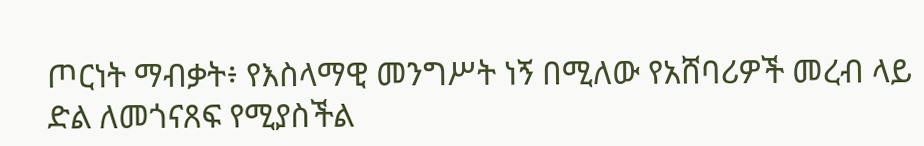ጦርነት ማብቃት፥ የእስላማዊ መንግሥት ነኝ በሚለው የአሸባሪዎች መረብ ላይ ድል ለመጎናጸፍ የሚያስችል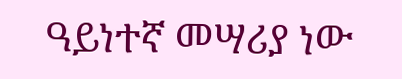ዓይነተኛ መሣሪያ ነው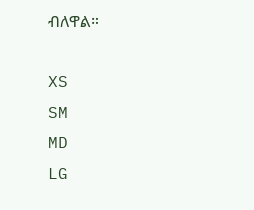ብለዋል።

XS
SM
MD
LG